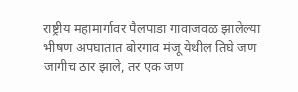राष्ट्रीय महामार्गावर पैलपाडा गावाजवळ झालेल्या भीषण अपघातात बोरगाव मंजू येथील तिघे जण जागीच ठार झाले, तर एक जण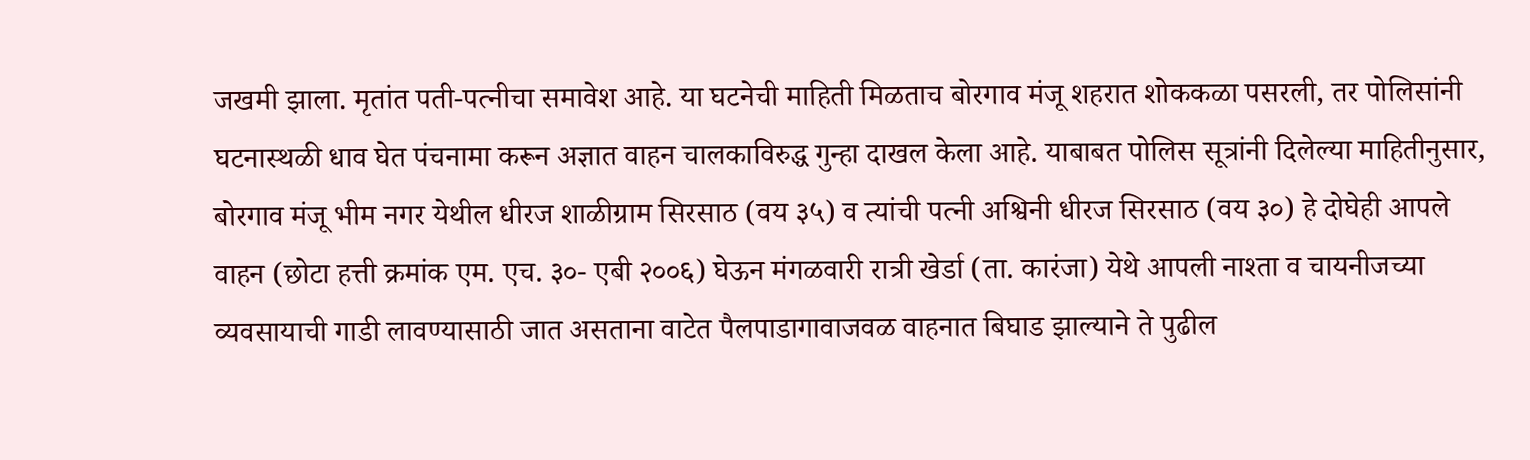जखमी झाला. मृतांत पती-पत्नीचा समावेश आहे. या घटनेची माहिती मिळताच बोरगाव मंजू शहरात शोककळा पसरली, तर पोलिसांनी घटनास्थळी धाव घेत पंचनामा करून अज्ञात वाहन चालकाविरुद्ध गुन्हा दाखल केला आहे. याबाबत पोलिस सूत्रांनी दिलेल्या माहितीनुसार, बोरगाव मंजू भीम नगर येथील धीरज शाळीग्राम सिरसाठ (वय ३५) व त्यांची पत्नी अश्विनी धीरज सिरसाठ (वय ३०) हे दोघेही आपले वाहन (छोटा हत्ती क्रमांक एम. एच. ३०- एबी २००६) घेऊन मंगळवारी रात्री खेर्डा (ता. कारंजा) येथे आपली नाश्ता व चायनीजच्या व्यवसायाची गाडी लावण्यासाठी जात असताना वाटेत पैलपाडागावाजवळ वाहनात बिघाड झाल्याने ते पुढील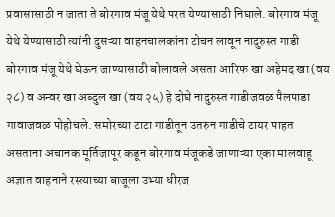प्रवासासाठी न जाता ते बोरगाव मंजू येथे परत येण्यासाठी निघाले. बोरगाव मंजू येथे येण्यासाठी त्यांनी दुसऱ्या वाहनचालकांना टोचन लावून नादुरुस्त गाडी बोरगाव मंजू येथे घेऊन जाण्यासाठी बोलावले असता आरिफ खा अहेमद खा (वय २८) व अन्वर खा अब्दुल खा (वय २५) हे दोघे नादुरुस्त गाडीजवळ पैलपाडा गावाजवळ पोहोचले. समोरच्या टाटा गाडीतून उतरुन गाडीचे टायर पाहत असताना अचानक मूर्तिजापूर कडून बोरगाव मंजूकडे जाणाऱ्या एका मालवाहू अज्ञात वाहनाने रस्त्याच्या बाजूला उभ्या धीरज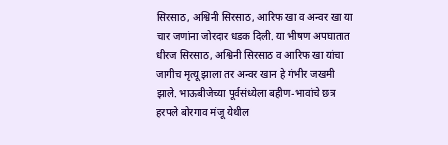सिरसाठ, अश्विनी सिरसाठ, आरिफ खा व अन्वर खा या चार जणांना जोरदार धडक दिली. या भीषण अपघातात धीरज सिरसाठ, अश्विनी सिरसाठ व आरिफ खा यांचा जागीच मृत्यू झाला तर अन्वर खान हे गंभीर जखमी झाले. भाऊबीजेच्या पूर्वसंध्येला बहीण-भावांचे छत्र हरपले बोरगाव मंजू येथील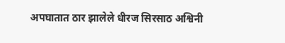अपघातात ठार झालेले धीरज सिरसाठ अश्विनी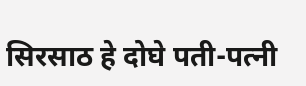सिरसाठ हे दोघे पती-पत्नी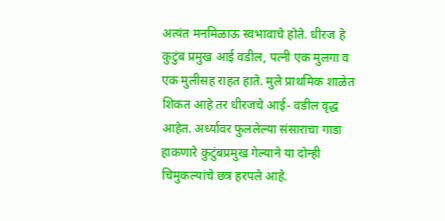अत्यंत मनमिळाऊ स्वभावाचे होते. धीरज हे कुटुंब प्रमुख आई वडील, पत्नी एक मुलगा व एक मुलीसह राहत हाते. मुले प्राथमिक शाळेत शिकत आहे तर धीरजचे आई- वडील वृद्ध आहेत. अर्ध्यावर फुललेल्या संसाराचा गाडा हाकणारे कुटुंबप्रमुख गेल्याने या दोन्ही चिमुकल्यांचे छत्र हरपले आहे.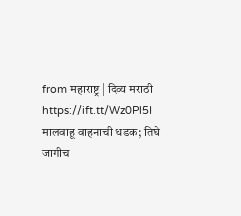from महाराष्ट्र | दिव्य मराठी https://ift.tt/Wz0Pl5I
मालवाहू वाहनाची धडक; तिघे जागीच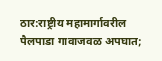ठार:राष्ट्रीय महामार्गावरील पैलपाडा गावाजवळ अपघात;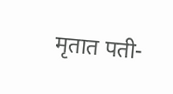मृतात पती-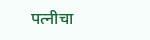पत्नीचा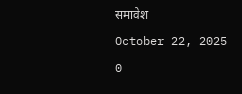समावेश
October 22, 2025
0